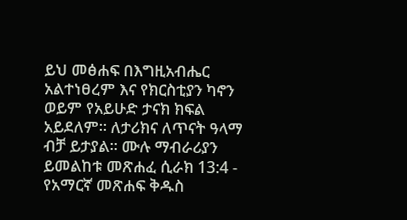ይህ መፅሐፍ በእግዚአብሔር አልተነፀረም እና የክርስቲያን ካኖን ወይም የአይሁድ ታናክ ክፍል አይደለም። ለታሪክና ለጥናት ዓላማ ብቻ ይታያል። ሙሉ ማብራሪያን ይመልከቱ መጽሐፈ ሲራክ 13:4 - የአማርኛ መጽሐፍ ቅዱስ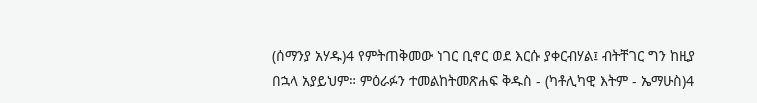(ሰማንያ አሃዱ)4 የምትጠቅመው ነገር ቢኖር ወደ እርሱ ያቀርብሃል፤ ብትቸገር ግን ከዚያ በኋላ አያይህም። ምዕራፉን ተመልከትመጽሐፍ ቅዱስ - (ካቶሊካዊ እትም - ኤማሁስ)4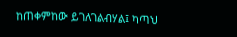ከጠቀምከው ይገለገልብሃል፤ ካጣህ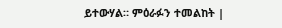ይተውሃል። ምዕራፉን ተመልከት |